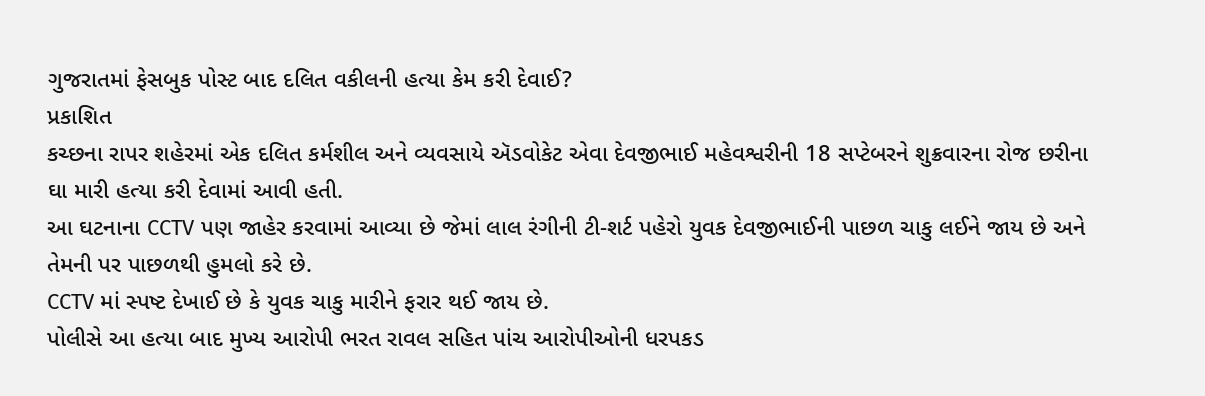ગુજરાતમાં ફેસબુક પોસ્ટ બાદ દલિત વકીલની હત્યા કેમ કરી દેવાઈ?
પ્રકાશિત
કચ્છના રાપર શહેરમાં એક દલિત કર્મશીલ અને વ્યવસાયે ઍડવોકેટ એવા દેવજીભાઈ મહેવશ્વરીની 18 સપ્ટેબરને શુક્રવારના રોજ છરીના ઘા મારી હત્યા કરી દેવામાં આવી હતી.
આ ઘટનાના CCTV પણ જાહેર કરવામાં આવ્યા છે જેમાં લાલ રંગીની ટી-શર્ટ પહેરો યુવક દેવજીભાઈની પાછળ ચાકુ લઈને જાય છે અને તેમની પર પાછળથી હુમલો કરે છે.
CCTV માં સ્પષ્ટ દેખાઈ છે કે યુવક ચાકુ મારીને ફરાર થઈ જાય છે.
પોલીસે આ હત્યા બાદ મુખ્ય આરોપી ભરત રાવલ સહિત પાંચ આરોપીઓની ધરપકડ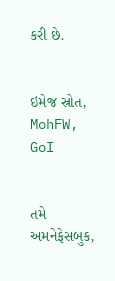કરી છે.


ઇમેજ સ્રોત, MohFW, GoI


તમે અમનેફેસબુક,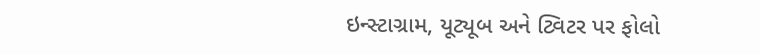ઇન્સ્ટાગ્રામ, યૂટ્યૂબ અને ટ્વિટર પર ફોલો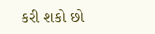કરી શકો છો